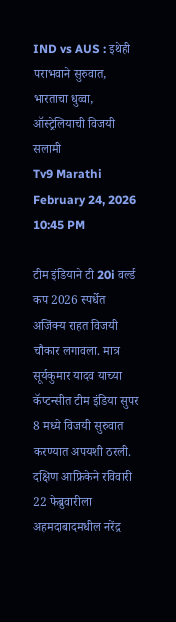IND vs AUS : इथेही पराभवाने सुरुवात, भारताचा धुव्वा, ऑस्ट्रेलियाची विजयी सलामी
Tv9 Marathi February 24, 2026 10:45 PM

टीम इंडियाने टी 20i वर्ल्ड कप 2026 स्पर्धेत अजिंक्य राहत विजयी चौकार लगावला. मात्र सूर्यकुमार यादव याच्या कॅप्टन्सीत टीम इंडिया सुपर 8 मध्ये विजयी सुरुवात करण्यात अपयशी ठरली. दक्षिण आफ्रिकेने रविवारी 22 फेब्रुवारीला अहमदाबादमधील नरेंद्र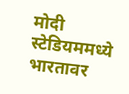मोदी स्टेडियममध्ये भारतावर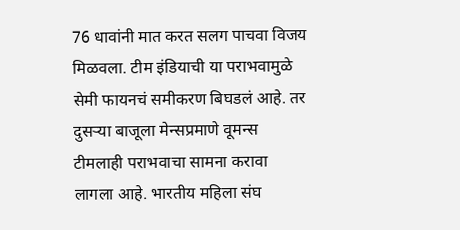76 धावांनी मात करत सलग पाचवा विजय मिळवला. टीम इंडियाची या पराभवामुळे सेमी फायनचं समीकरण बिघडलं आहे. तर दुसऱ्या बाजूला मेन्सप्रमाणे वूमन्स टीमलाही पराभवाचा सामना करावा लागला आहे. भारतीय महिला संघ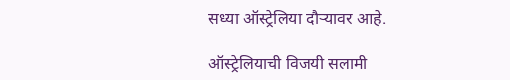सध्या ऑस्ट्रेलिया दौऱ्यावर आहे.

ऑस्ट्रेलियाची विजयी सलामी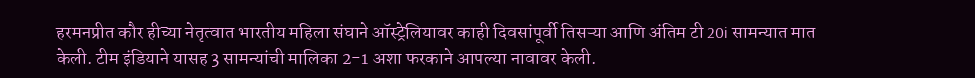हरमनप्रीत कौर हीच्या नेतृत्वात भारतीय महिला संघाने ऑस्ट्रेलियावर काही दिवसांपूर्वी तिसऱ्या आणि अंतिम टी 20i सामन्यात मात केली. टीम इंडियाने यासह 3 सामन्यांची मालिका 2-1 अशा फरकाने आपल्या नावावर केली.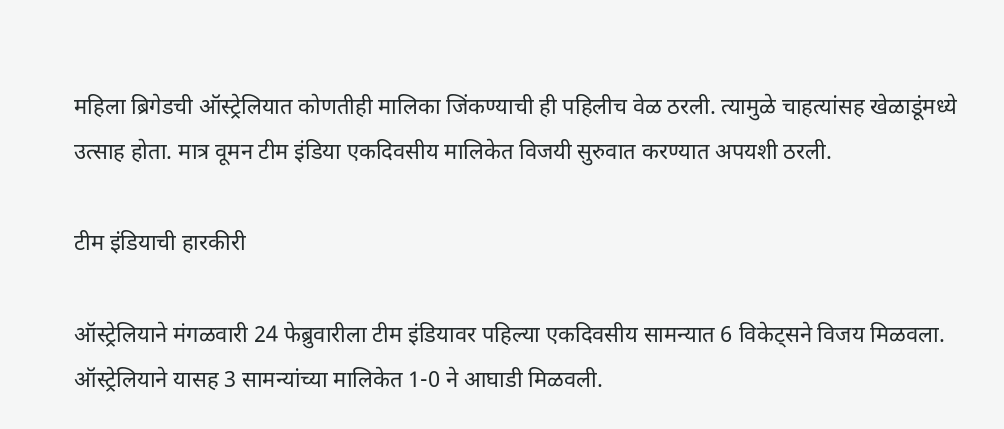महिला ब्रिगेडची ऑस्ट्रेलियात कोणतीही मालिका जिंकण्याची ही पहिलीच वेळ ठरली. त्यामुळे चाहत्यांसह खेळाडूंमध्ये उत्साह होता. मात्र वूमन टीम इंडिया एकदिवसीय मालिकेत विजयी सुरुवात करण्यात अपयशी ठरली.

टीम इंडियाची हारकीरी

ऑस्ट्रेलियाने मंगळवारी 24 फेब्रुवारीला टीम इंडियावर पहिल्या एकदिवसीय सामन्यात 6 विकेट्सने विजय मिळवला. ऑस्ट्रेलियाने यासह 3 सामन्यांच्या मालिकेत 1-0 ने आघाडी मिळवली.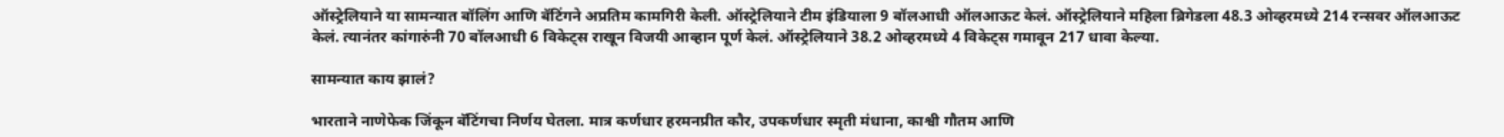ऑस्ट्रेलियाने या सामन्यात बॉलिंग आणि बॅटिंगने अप्रतिम कामगिरी केली. ऑस्ट्रेलियाने टीम इंडियाला 9 बॉलआधी ऑलआऊट केलं. ऑस्ट्रेलियाने महिला ब्रिगेडला 48.3 ओव्हरमध्ये 214 रन्सवर ऑलआऊट केलं. त्यानंतर कांगारुंनी 70 बॉलआधी 6 विकेट्स राखून विजयी आव्हान पूर्ण केलं. ऑस्ट्रेलियाने 38.2 ओव्हरमध्ये 4 विकेट्स गमावून 217 धावा केल्या.

सामन्यात काय झालं?

भारताने नाणेफेक जिंकून बॅटिंगचा निर्णय घेतला. मात्र कर्णधार हरमनप्रीत कौर, उपकर्णधार स्मृती मंधाना, काश्वी गौतम आणि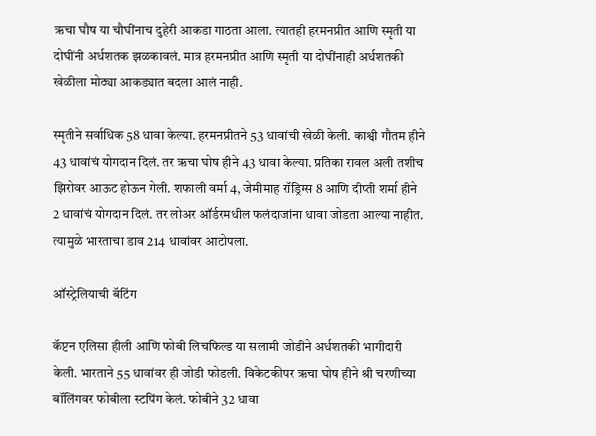ऋचा घौष या चौघींनाच दुहेरी आकडा गाठता आला. त्यातही हरमनप्रीत आणि स्मृती या दोघींनी अर्धशतक झळकावलं. मात्र हरमनप्रीत आणि स्मृती या दोघींनाही अर्धशतकी खेळीला मोठ्या आकड्यात बदला आलं नाही.

स्मृतीने सर्वाधिक 58 धावा केल्या. हरमनप्रीतने 53 धावांची खेळी केली. काश्वी गौतम हीने 43 धावांचं योगदान दिलं. तर ऋचा घोष हीने 43 धावा केल्या. प्रतिका रावल अली तशीच झिरोवर आऊट होऊन गेली. शफाली वर्मा 4, जेमीमाह रॉड्रिग्स 8 आणि दीप्ती शर्मा हीने 2 धावांचं योगदान दिलं. तर लोअर ऑर्डरमधील फलंदाजांना धावा जोडता आल्या नाहीत. त्यामुळे भारताचा डाव 214 धावांवर आटोपला.

ऑस्ट्रेलियाची बॅटिंग

कॅप्टन एलिसा हीली आणि फोबी लिचफिल्ड या सलामी जोडीने अर्धशतकी भागीदारी केली. भारताने 55 धावांवर ही जोडी फोडली. विकेटकीपर ऋचा घोष हीने श्री चरणीच्या बॉलिंगवर फोबीला स्टपिंग केलं. फोबीने 32 धावा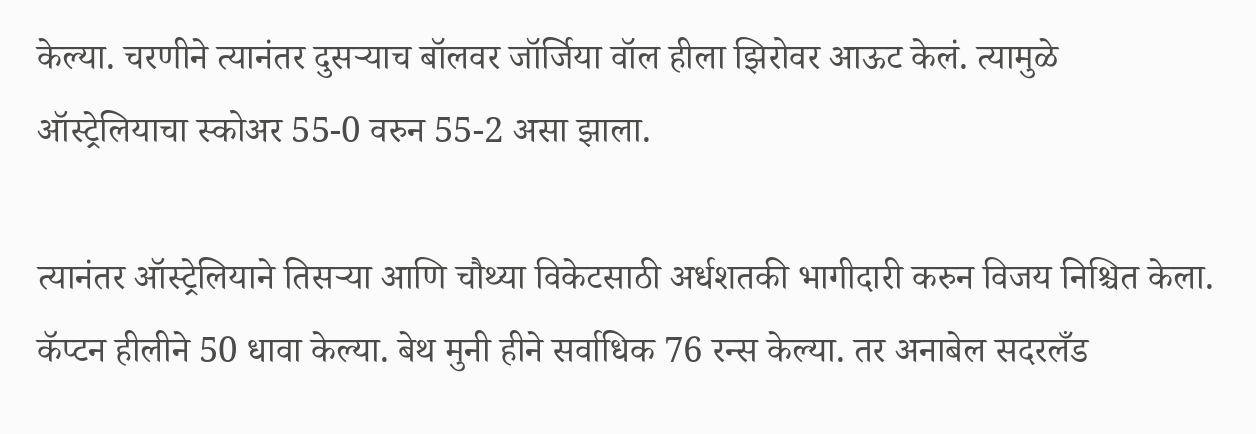केल्या. चरणीने त्यानंतर दुसऱ्याच बॉलवर जॉर्जिया वॉल हीला झिरोवर आऊट केलं. त्यामुळे ऑस्ट्रेलियाचा स्कोअर 55-0 वरुन 55-2 असा झाला.

त्यानंतर ऑस्ट्रेलियाने तिसऱ्या आणि चौथ्या विकेटसाठी अर्धशतकी भागीदारी करुन विजय निश्चित केला. कॅप्टन हीलीने 50 धावा केल्या. बेथ मुनी हीने सर्वाधिक 76 रन्स केल्या. तर अनाबेल सदरलँड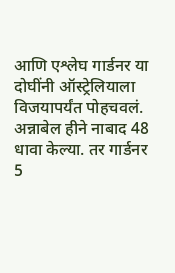आणि एश्लेघ गार्डनर या दोघींनी ऑस्ट्रेलियाला विजयापर्यंत पोहचवलं. अन्नाबेल हीने नाबाद 48 धावा केल्या. तर गार्डनर 5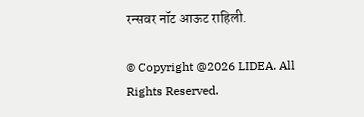रन्सवर नॉट आऊट राहिली.

© Copyright @2026 LIDEA. All Rights Reserved.